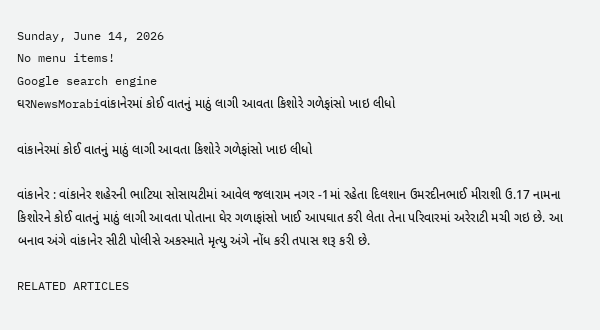Sunday, June 14, 2026
No menu items!
Google search engine
ઘરNewsMorabiવાંકાનેરમાં કોઈ વાતનું માઠું લાગી આવતા કિશોરે ગળેફાંસો ખાઇ લીધો

વાંકાનેરમાં કોઈ વાતનું માઠું લાગી આવતા કિશોરે ગળેફાંસો ખાઇ લીધો

વાંકાનેર : વાંકાનેર શહેરની ભાટિયા સોસાયટીમાં આવેલ જલારામ નગર -1માં રહેતા દિલશાન ઉમરદીનભાઈ મીરાશી ઉ.17 નામના કિશોરને કોઈ વાતનું માઠું લાગી આવતા પોતાના ઘેર ગળાફાંસો ખાઈ આપઘાત કરી લેતા તેના પરિવારમાં અરેરાટી મચી ગઇ છે. આ બનાવ અંગે વાંકાનેર સીટી પોલીસે અકસ્માતે મૃત્યુ અંગે નોંધ કરી તપાસ શરૂ કરી છે.

RELATED ARTICLES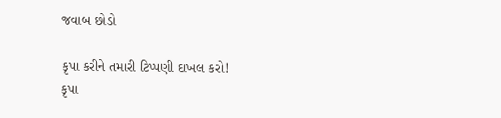જવાબ છોડો

કૃપા કરીને તમારી ટિપ્પણી દાખલ કરો!
કૃપા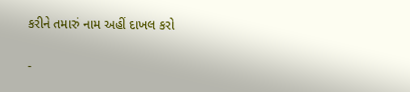કરીને તમારું નામ અહીં દાખલ કરો

-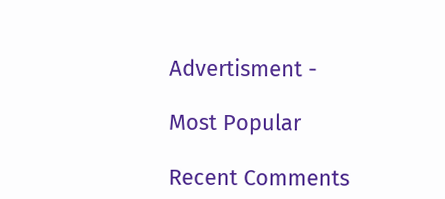Advertisment -

Most Popular

Recent Comments